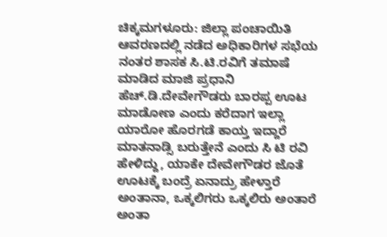ಚಿಕ್ಕಮಗಳೂರು: ಜಿಲ್ಲಾ ಪಂಚಾಯಿತಿ ಆವರಣದಲ್ಲಿ ನಡೆದ ಅಧಿಕಾರಿಗಳ ಸಭೆಯ ನಂತರ ಶಾಸಕ ಸಿ.ಟಿ.ರವಿಗೆ ತಮಾಷೆ ಮಾಡಿದ ಮಾಜಿ ಪ್ರಧಾನಿ ಹೆಚ್.ಡಿ.ದೇವೇಗೌಡರು ಬಾರಪ್ಪ ಊಟ ಮಾಡೋಣ ಎಂದು ಕರೆದಾಗ ಇಲ್ಲಾ ಯಾರೋ ಹೊರಗಡೆ ಕಾಯ್ತ ಇದ್ದಾರೆ ಮಾತನಾಡ್ಸಿ ಬರುತ್ತೇನೆ ಎಂದು ಸಿ ಟಿ ರವಿ ಹೇಳಿದ್ದು, ಯಾಕೇ ದೇವೇಗೌಡರ ಜೊತೆ ಊಟಕ್ಕೆ ಬಂದ್ರೆ ಏನಾದ್ರು ಹೇಳ್ತಾರೆ ಅಂತಾನಾ, ಒಕ್ಕಲಿಗರು ಒಕ್ಕಲಿರು ಅಂತಾರೆ ಅಂತಾ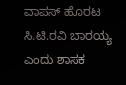ವಾಪಸ್ ಹೊರಟ ಸಿ.ಟಿ.ರವಿ ಬಾರಯ್ಯ ಎಂದು ಶಾಸಕ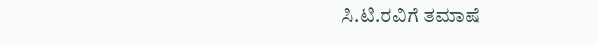ಸಿ.ಟಿ.ರವಿಗೆ ತಮಾಷೆ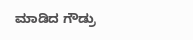ಮಾಡಿದ ಗೌಡ್ರು